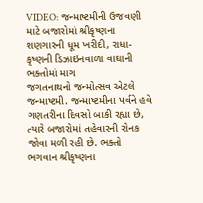VIDEO: જન્માષ્ટમીની ઉજવણી માટે બજારોમાં શ્રીકૃષ્ણના શણગારની ધૂમ ખરીદી, રાધા-કૃષ્ણની ડિઝાઇનવાળા વાઘાની ભક્તોમાં માગ
જગતનાથનો જન્મોત્સવ એટલે જન્માષ્ટમી. જન્માષ્ટમીના પર્વને હવે ગણતરીના દિવસો બાકી રહ્યા છે, ત્યારે બજારોમાં તહેવારની રોનક જોવા મળી રહી છે. ભક્તો ભગવાન શ્રીકૃષ્ણના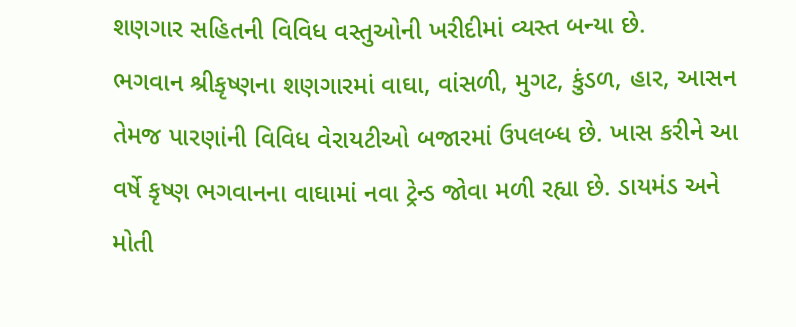શણગાર સહિતની વિવિધ વસ્તુઓની ખરીદીમાં વ્યસ્ત બન્યા છે.
ભગવાન શ્રીકૃષ્ણના શણગારમાં વાઘા, વાંસળી, મુગટ, કુંડળ, હાર, આસન તેમજ પારણાંની વિવિધ વેરાયટીઓ બજારમાં ઉપલબ્ધ છે. ખાસ કરીને આ વર્ષે કૃષ્ણ ભગવાનના વાઘામાં નવા ટ્રેન્ડ જોવા મળી રહ્યા છે. ડાયમંડ અને મોતી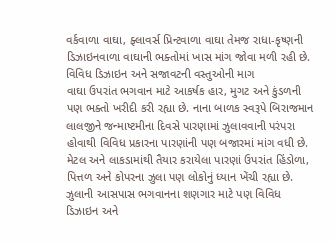વર્કવાળા વાઘા, ફ્લાવર્સ પ્રિન્ટવાળા વાઘા તેમજ રાધા-કૃષ્ણની ડિઝાઇનવાળા વાઘાની ભક્તોમાં ખાસ માંગ જોવા મળી રહી છે.
વિવિધ ડિઝાઇન અને સજાવટની વસ્તુઓની માગ
વાઘા ઉપરાંત ભગવાન માટે આકર્ષક હાર, મુગટ અને કુંડળની પણ ભક્તો ખરીદી કરી રહ્યા છે. નાના બાળક સ્વરૂપે બિરાજમાન લાલજીને જન્માષ્ટમીના દિવસે પારણામાં ઝુલાવવાની પરંપરા હોવાથી વિવિધ પ્રકારના પારણાંની પણ બજારમાં માંગ વધી છે. મેટલ અને લાકડામાંથી તૈયાર કરાયેલા પારણાં ઉપરાંત હિંડોળા, પિત્તળ અને કોપરના ઝુલા પણ લોકોનું ધ્યાન ખેંચી રહ્યા છે. ઝુલાની આસપાસ ભગવાનના શણગાર માટે પણ વિવિધ ડિઝાઇન અને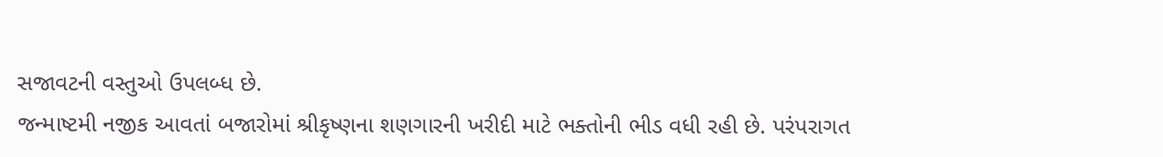સજાવટની વસ્તુઓ ઉપલબ્ધ છે.
જન્માષ્ટમી નજીક આવતાં બજારોમાં શ્રીકૃષ્ણના શણગારની ખરીદી માટે ભક્તોની ભીડ વધી રહી છે. પરંપરાગત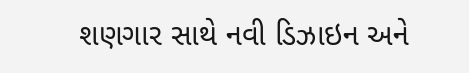શણગાર સાથે નવી ડિઝાઇન અને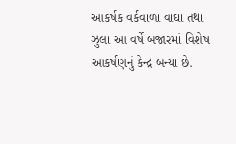આકર્ષક વર્કવાળા વાઘા તથા ઝુલા આ વર્ષે બજારમાં વિશેષ આકર્ષણનું કેન્દ્ર બન્યા છે.